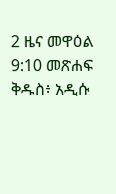2 ዜና መዋዕል 9:10 መጽሐፍ ቅዱስ፥ አዲሱ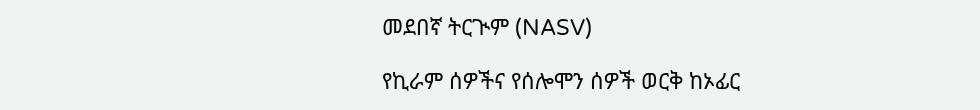መደበኛ ትርጒም (NASV)

የኪራም ሰዎችና የሰሎሞን ሰዎች ወርቅ ከኦፊር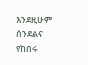እንደዚሁም ሰንደልና የከበሩ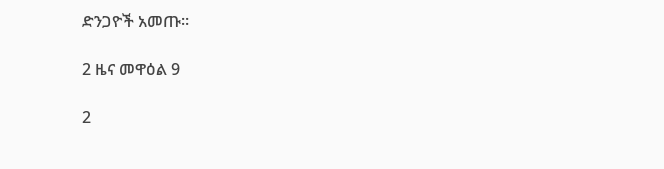ድንጋዮች አመጡ።

2 ዜና መዋዕል 9

2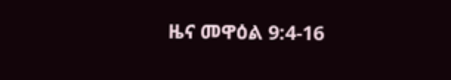ዜና መዋዕል 9:4-16